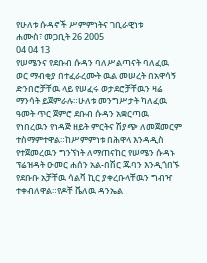የሁለቱ ሱዳኖች ሥምምነትና ገቢራዊነቱ
ሐሙስ፣ መጋቢት 26 2005
04 04 13
የሠሜንና የደቡብ ሱዳን ባለሥልጣናት ባለፈዉ ወር ማብቂያ በተፈራረሙት ዉል መሠረት በአዋሳኝ ድንበሮቻቸዉ ላይ የሠፈሩ ወታደሮቻቸዉን ዛሬ ማንሳት ይጀምራሉ።ሁለቱ መንግሥታት ካለፈዉ ዓመት ጥር ጀምሮ ደቡብ ሱዳን አቋርጣዉ የነበረዉን የነዳጅ ዘይት ምርትና ሽያጭ ለመጀመርም ተስማምተዋል።ከሥምምነቱ በሕዋላ እንዳዲስ የተጀመረዉን ግንኘነት ለማጠናከር የሠሜን ሱዳኑ ፕሬዝዳት ዑመር ሐሰን አል-በሽር ጁባን እንዲጎበኙ የደቡቡ አቻቸዉ ሳልቫ ኪር ያቀረቡላቸዉን ግብዣ ተቀብለዋል።የዶቸ ቬለዉ ዳንኤል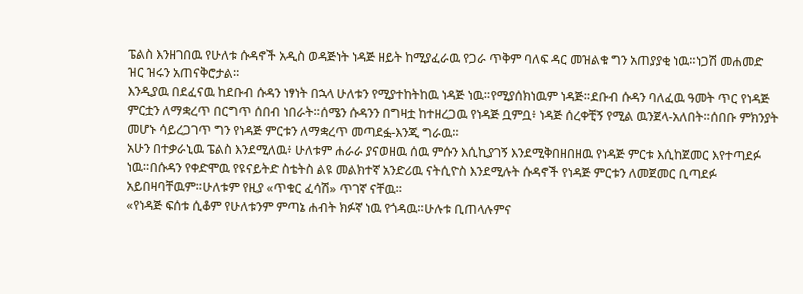ፔልስ እንዘገበዉ የሁለቱ ሱዳኖች አዲስ ወዳጅነት ነዳጅ ዘይት ከሚያፈራዉ የጋራ ጥቅም ባለፍ ዳር መዝልቁ ግን አጠያያቂ ነዉ።ነጋሽ መሐመድ ዝር ዝሩን አጠናቅሮታል።
እንዲያዉ በደፈናዉ ከደቡብ ሱዳን ነፃነት በኋላ ሁለቱን የሚያተከትከዉ ነዳጅ ነዉ።የሚያሰክነዉም ነዳጅ።ደቡብ ሱዳን ባለፈዉ ዓመት ጥር የነዳጅ ምርቷን ለማቋረጥ በርግጥ ሰበብ ነበራት።ሰሜን ሱዳንን በግዛቷ ከተዘረጋዉ የነዳጅ ቧምቧ፥ ነዳጅ ሰረቀቺኝ የሚል ዉንጀላ-አለበት።ሰበቡ ምክንያት መሆኑ ሳይረጋገጥ ግን የነዳጅ ምርቱን ለማቋረጥ መጣደፏ-እንጂ ግራዉ።
አሁን በተቃራኒዉ ፔልስ እንደሚለዉ፥ ሁለቱም ሐራራ ያናወዘዉ ሰዉ ምሱን እሲኪያገኝ እንደሚቅበዘበዘዉ የነዳጅ ምርቱ እሲከጀመር እየተጣደፉ ነዉ።በሱዳን የቀድሞዉ የዩናይትድ ስቴትስ ልዩ መልክተኛ አንድሪዉ ናትሲዮስ እንደሚሉት ሱዳኖች የነዳጅ ምርቱን ለመጀመር ቢጣደፉ አይበዛባቸዉም።ሁለቱም የዚያ «ጥቁር ፈሳሽ» ጥገኛ ናቸዉ።
«የነዳጅ ፍሰቱ ሲቆም የሁለቱንም ምጣኔ ሐብት ክፉኛ ነዉ የጎዳዉ።ሁሉቱ ቢጠላሉምና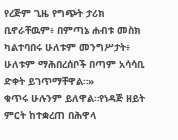የረጅም ጊዜ የግጭት ታሪክ ቢኖራቸዉም፥ በምጣኔ ሐብቱ መስክ ካልተባበሩ ሁለቱም መንግሥታት፥ ሁለቱም ማሕበረሰቦች በጣም አሳሳቢ ድቀት ይገጥማቸዋል።»
ቁጥሩ ሁሉንም ይለዋል።የነዳጅ ዘይት ምርት ከተቋረጠ በሕዋላ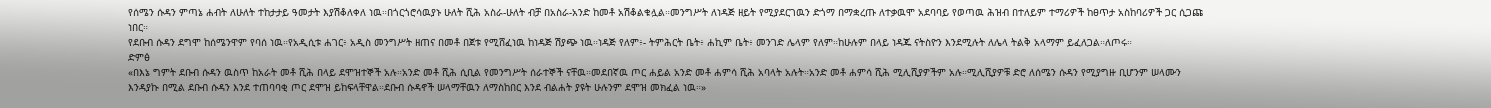የሰሜን ሱዳን ምጣኔ ሐብት ለሁለት ተከታታይ ዓመታት እያሽቆለቀለ ነዉ።በጎርጎሮሳዉያኑ ሁለት ሺሕ አስራ-ሁለት ብቻ በአስራ-አንድ ከመቶ አሽቆልቁሏል።መንግሥት ለነዳጅ ዘይት የሚያደርገዉን ድጎማ በማቋረጡ ለተቃዉሞ አደባባይ የወጣዉ ሕዝብ በተለይም ተማሪዎች ከፀጥታ አስከባሪዎች ጋር ሲጋጩ ነበር።
የደቡብ ሱዳን ደግሞ ከሰሜንዋም የባሰ ነዉ።የአዲሲቱ ሐገር፥ አዲስ መንግሥት ዘጠና በመቶ በጀቱ የሚሸፈነዉ ከነዳጅ ሽያጭ ነዉ።ነዳጅ የለም፥- ትምሕርት ቤት፥ ሐኪም ቤት፥ መንገድ ሌላም የለም።ከሁሉም በላይ ነዳጁ ናትስዮን እንደሚሉት ለሌላ ትልቅ አላማም ይፈለጋል።ለጦሩ።
ድምፅ
«በእኔ ግምት ደቡብ ሱዳን ዉስጥ ከአራት መቶ ሺሕ በላይ ደሞዝተኞች አሉ።አንድ መቶ ሺሕ ሲቢል የመንግሥት ሰራተኞች ናቸዉ።መደበኛዉ ጦር ሐይል አንድ መቶ ሐምሳ ሺሕ አባላት አሉት።አንድ መቶ ሐምሳ ሺሕ ሚሊሺያዎችም አሉ።ሚሊሺያዎቹ ድሮ ለሰሜን ሱዳን የሚያግዙ ቢሆንም ሠላሙን እንዳያኩ በሚል ደቡብ ሱዳን እንደ ተጠባባቂ ጦር ደሞዝ ይከፍላቸዋል።ደቡብ ሱዳኖች ሠላማቸዉን ለማስከበር እንደ ብልሐት ያዩት ሁሉንም ደሞዝ መክፈል ነዉ።»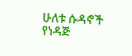ሁለቱ ሱዳኖች የነዳጅ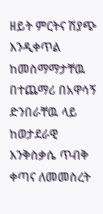ዘይት ምርትና ሽያጭ እንዲቀጥል ከመስማማታቸዉ በተጨማሪ በአዋሳኝ ድንበራቸዉ ላይ ከወታደራዊ እንቅስቃሴ ጥብቅ ቀጣና ለመመስረት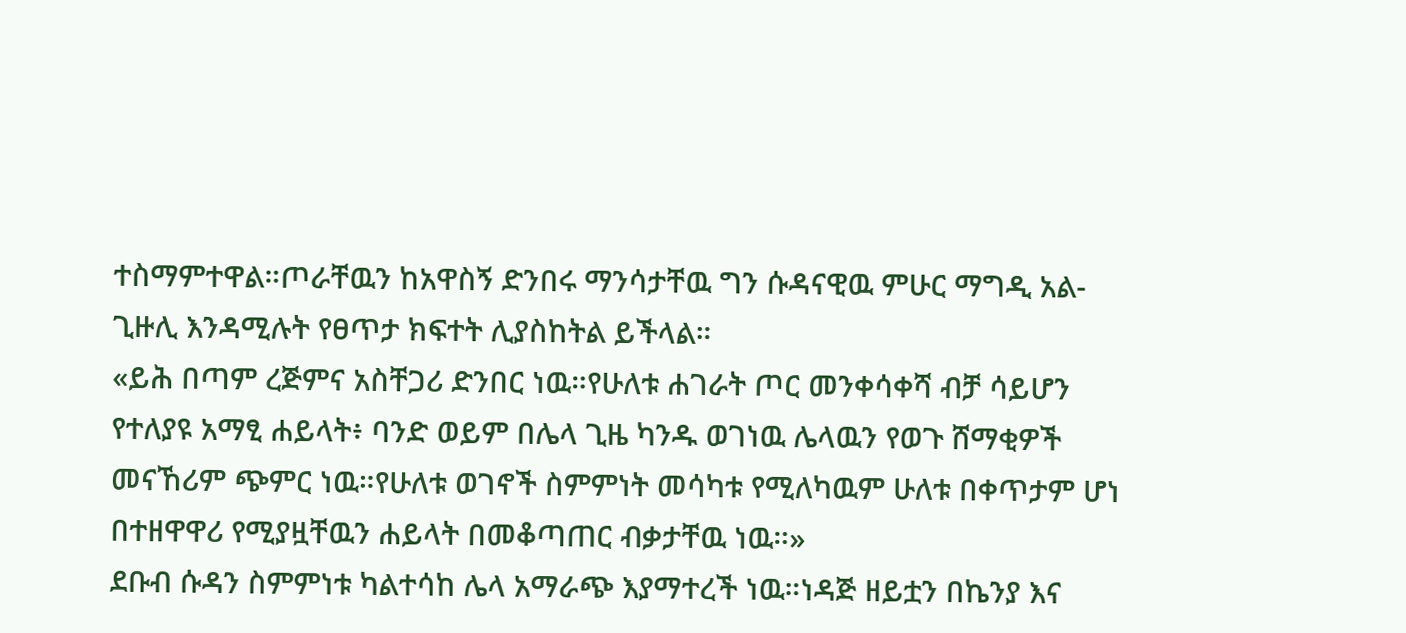ተስማምተዋል።ጦራቸዉን ከአዋስኝ ድንበሩ ማንሳታቸዉ ግን ሱዳናዊዉ ምሁር ማግዲ አል-ጊዙሊ እንዳሚሉት የፀጥታ ክፍተት ሊያስከትል ይችላል።
«ይሕ በጣም ረጅምና አስቸጋሪ ድንበር ነዉ።የሁለቱ ሐገራት ጦር መንቀሳቀሻ ብቻ ሳይሆን የተለያዩ አማፂ ሐይላት፥ ባንድ ወይም በሌላ ጊዜ ካንዱ ወገነዉ ሌላዉን የወጉ ሸማቂዎች መናኸሪም ጭምር ነዉ።የሁለቱ ወገኖች ስምምነት መሳካቱ የሚለካዉም ሁለቱ በቀጥታም ሆነ በተዘዋዋሪ የሚያዟቸዉን ሐይላት በመቆጣጠር ብቃታቸዉ ነዉ።»
ደቡብ ሱዳን ስምምነቱ ካልተሳከ ሌላ አማራጭ እያማተረች ነዉ።ነዳጅ ዘይቷን በኬንያ እና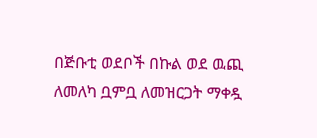በጅቡቲ ወደቦች በኩል ወደ ዉጪ ለመለካ ቧምቧ ለመዝርጋት ማቀዷ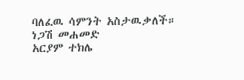ባለፈዉ ሳምንት አስታዉቃለች።
ነጋሽ መሐመድ
አርያም ተክሌ